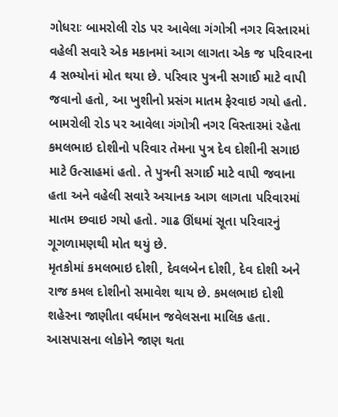ગોધરાઃ બામરોલી રોડ પર આવેલા ગંગોત્રી નગર વિસ્તારમાં વહેલી સવારે એક મકાનમાં આગ લાગતા એક જ પરિવારના 4 સભ્યોનાં મોત થયા છે. પરિવાર પુત્રની સગાઈ માટે વાપી જવાનો હતો, આ ખુશીનો પ્રસંગ માતમ ફેરવાઇ ગયો હતો.
બામરોલી રોડ પર આવેલા ગંગોત્રી નગર વિસ્તારમાં રહેતા કમલભાઇ દોશીનો પરિવાર તેમના પુત્ર દેવ દોશીની સગાઇ માટે ઉત્સાહમાં હતો. તે પુત્રની સગાઈ માટે વાપી જવાના હતા અને વહેલી સવારે અચાનક આગ લાગતા પરિવારમાં માતમ છવાઇ ગયો હતો. ગાઢ ઊંઘમાં સૂતા પરિવારનું ગૂગળામણથી મોત થયું છે.
મૃતકોમાં કમલભાઇ દોશી, દેવલબેન દોશી, દેવ દોશી અને રાજ કમલ દોશીનો સમાવેશ થાય છે. કમલભાઇ દોશી શહેરના જાણીતા વર્ધમાન જવેલસના માલિક હતા.
આસપાસના લોકોને જાણ થતા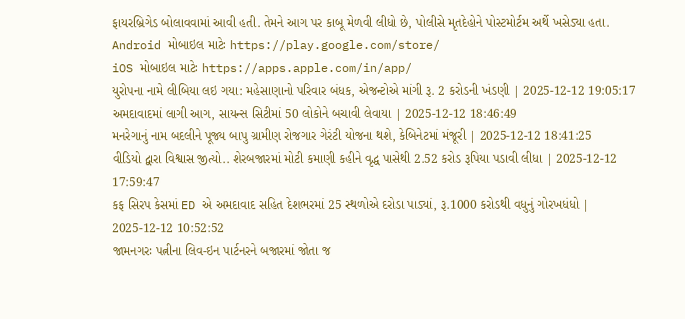ફાયરબ્રિગેડ બોલાવવામાં આવી હતી. તેમને આગ પર કાબૂ મેળવી લીધો છે, પોલીસે મૃતદેહોને પોસ્ટમોર્ટમ અર્થે ખસેડ્યા હતા.
Android મોબાઇલ માટેઃ https://play.google.com/store/
iOS મોબાઇલ માટેઃ https://apps.apple.com/in/app/
યુરોપના નામે લીબિયા લઇ ગયા: મહેસાણાનો પરિવાર બંધક, એજન્ટોએ માંગી રૂ. 2 કરોડની ખંડણી | 2025-12-12 19:05:17
અમદાવાદમાં લાગી આગ, સાયન્સ સિટીમાં 50 લોકોને બચાવી લેવાયા | 2025-12-12 18:46:49
મનરેગાનું નામ બદલીને પૂજ્ય બાપુ ગ્રામીણ રોજગાર ગેરંટી યોજના થશે, કેબિનેટમાં મંજૂરી | 2025-12-12 18:41:25
વીડિયો દ્વારા વિશ્વાસ જીત્યો.. શેરબજારમાં મોટી કમાણી કહીને વૃદ્ધ પાસેથી 2.52 કરોડ રૂપિયા પડાવી લીધા | 2025-12-12 17:59:47
કફ સિરપ કેસમાં ED એ અમદાવાદ સહિત દેશભરમાં 25 સ્થળોએ દરોડા પાડ્યાં, રૂ.1000 કરોડથી વધુનું ગોરખધંધો | 2025-12-12 10:52:52
જામનગરઃ પત્નીના લિવ-ઇન પાર્ટનરને બજારમાં જોતા જ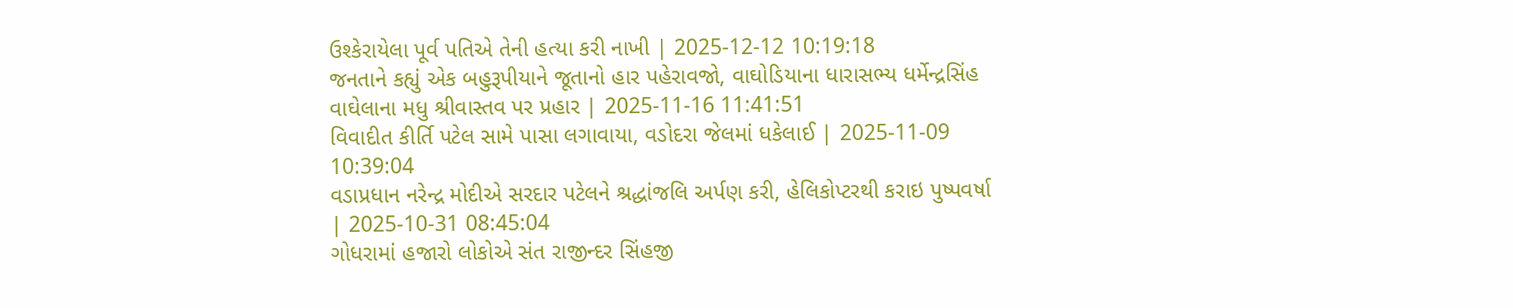ઉશ્કેરાયેલા પૂર્વ પતિએ તેની હત્યા કરી નાખી | 2025-12-12 10:19:18
જનતાને કહ્યું એક બહુરૂપીયાને જૂતાનો હાર પહેરાવજો, વાઘોડિયાના ધારાસભ્ય ધર્મેન્દ્રસિંહ વાઘેલાના મધુ શ્રીવાસ્તવ પર પ્રહાર | 2025-11-16 11:41:51
વિવાદીત કીર્તિ પટેલ સામે પાસા લગાવાયા, વડોદરા જેલમાં ધકેલાઈ | 2025-11-09 10:39:04
વડાપ્રધાન નરેન્દ્ર મોદીએ સરદાર પટેલને શ્રદ્ધાંજલિ અર્પણ કરી, હેલિકોપ્ટરથી કરાઇ પુષ્પવર્ષા | 2025-10-31 08:45:04
ગોધરામાં હજારો લોકોએ સંત રાજીન્દર સિંહજી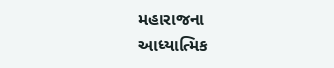મહારાજના આધ્યાત્મિક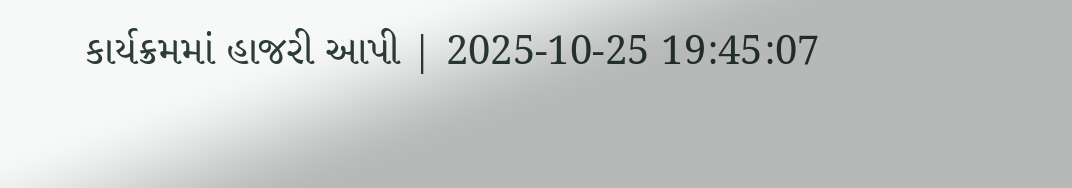કાર્યક્રમમાં હાજરી આપી | 2025-10-25 19:45:07